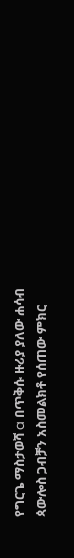የግርጌ ማስታወሻ a በጥቅሱ ዙሪያ ያለው ሐሳብ ጳውሎስ ጋብቻን አስመልክቶ የሰጠው ምክር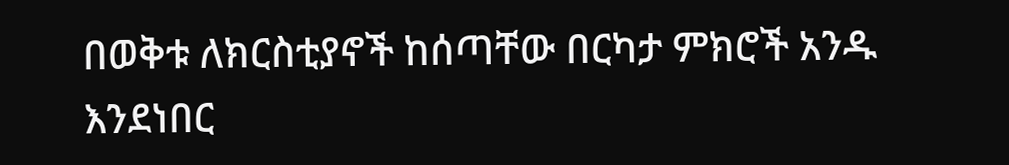በወቅቱ ለክርስቲያኖች ከሰጣቸው በርካታ ምክሮች አንዱ እንደነበር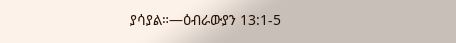ያሳያል።—ዕብራውያን 13:1-5